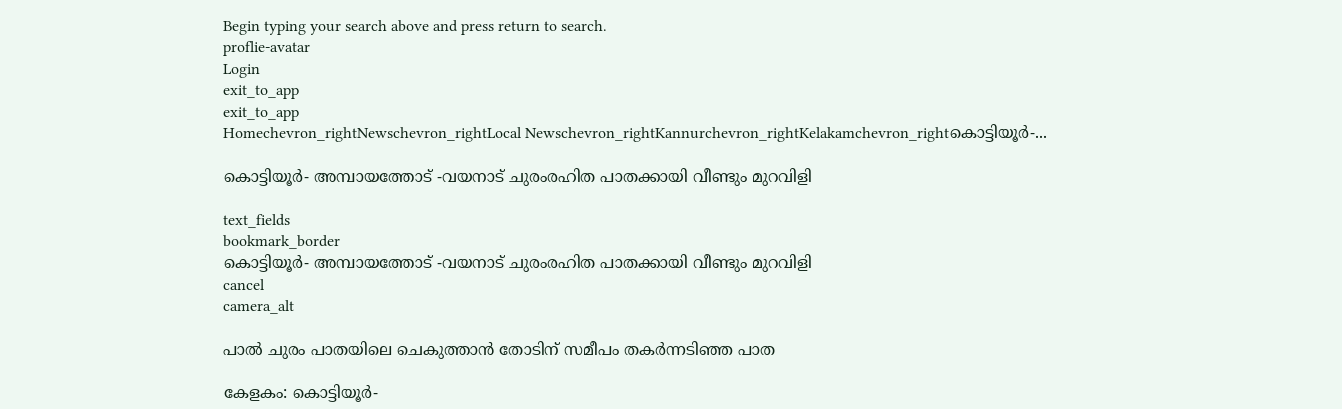Begin typing your search above and press return to search.
proflie-avatar
Login
exit_to_app
exit_to_app
Homechevron_rightNewschevron_rightLocal Newschevron_rightKannurchevron_rightKelakamchevron_rightകൊട്ടിയൂർ-...

കൊട്ടിയൂർ- അമ്പായത്തോട് -വയനാട് ചുരംരഹിത പാതക്കായി വീണ്ടും മുറവിളി

text_fields
bookmark_border
കൊട്ടിയൂർ- അമ്പായത്തോട് -വയനാട് ചുരംരഹിത പാതക്കായി വീണ്ടും മുറവിളി
cancel
camera_alt

പാൽ ചുരം പാതയിലെ ചെകുത്താൻ തോടിന് സമീപം തകർന്നടിഞ്ഞ പാത

കേളകം: കൊട്ടിയൂർ-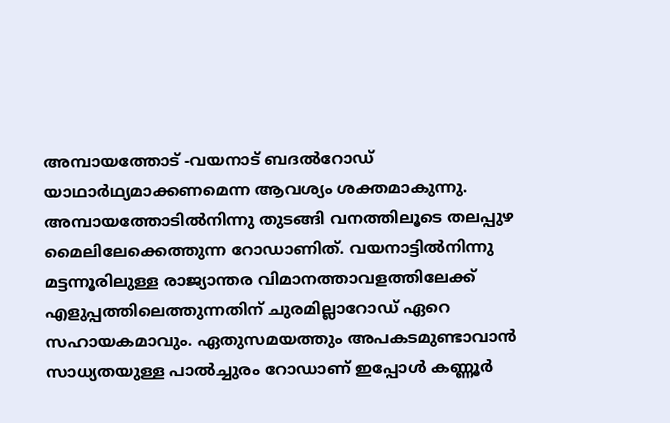അമ്പായത്തോട് -വയനാട് ബദൽറോഡ് യാഥാർഥ്യമാക്കണമെന്ന ആവശ്യം ശക്തമാകുന്നു. അമ്പായത്തോടിൽനിന്നു തുടങ്ങി വനത്തിലൂടെ തലപ്പുഴ മൈലിലേക്കെത്തുന്ന റോഡാണിത്. വയനാട്ടിൽനിന്നു മട്ടന്നൂരിലുള്ള രാജ്യാന്തര വിമാനത്താവളത്തിലേക്ക് എളുപ്പത്തിലെത്തുന്നതിന് ചുരമില്ലാറോഡ് ഏറെ സഹായകമാവും. ഏതുസമയത്തും അപകടമുണ്ടാവാൻ സാധ്യതയുള്ള പാൽച്ചുരം റോഡാണ് ഇപ്പോൾ കണ്ണൂർ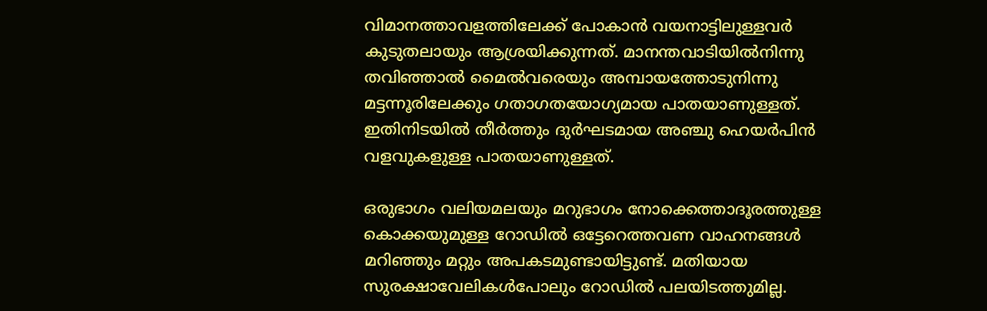വിമാനത്താവളത്തിലേക്ക് പോകാൻ വയനാട്ടിലുള്ളവർ കുടുതലായും ആശ്രയിക്കുന്നത്. മാനന്തവാടിയിൽനിന്നു തവിഞ്ഞാൽ മൈൽവരെയും അമ്പായത്തോടുനിന്നു മട്ടന്നൂരിലേക്കും ഗതാഗതയോഗ്യമായ പാതയാണുള്ളത്. ഇതിനിടയിൽ തീർത്തും ദുർഘടമായ അഞ്ചു ഹെയർപിൻ വളവുകളുള്ള പാതയാണുള്ളത്.

ഒരുഭാഗം വലിയമലയും മറുഭാഗം നോക്കെത്താദൂരത്തുള്ള കൊക്കയുമുള്ള റോഡിൽ ഒട്ടേറെത്തവണ വാഹനങ്ങൾ മറിഞ്ഞും മറ്റും അപകടമുണ്ടായിട്ടുണ്ട്. മതിയായ സുരക്ഷാവേലികൾപോലും റോഡിൽ പലയിടത്തുമില്ല.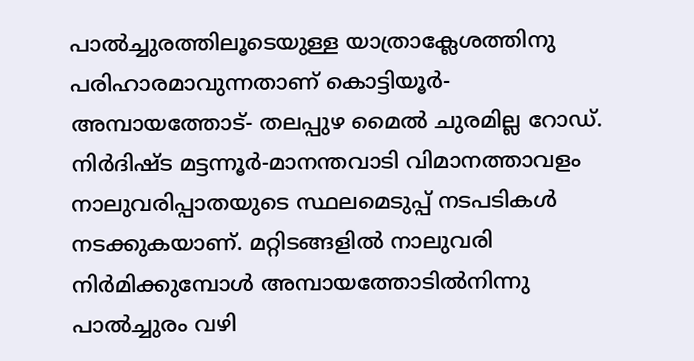പാൽച്ചുരത്തിലൂടെയുള്ള യാത്രാക്ലേശത്തിനു പരിഹാരമാവുന്നതാണ് കൊട്ടിയൂർ-അമ്പായത്തോട്- തലപ്പുഴ മൈൽ ചുരമില്ല റോഡ്. നിർദിഷ്ട മട്ടന്നൂർ-മാനന്തവാടി വിമാനത്താവളം നാലുവരിപ്പാതയുടെ സ്ഥലമെടുപ്പ് നടപടികൾ നടക്കുകയാണ്. മറ്റിടങ്ങളിൽ നാലുവരി നിർമിക്കുമ്പോൾ അമ്പായത്തോടിൽനിന്നു പാൽച്ചുരം വഴി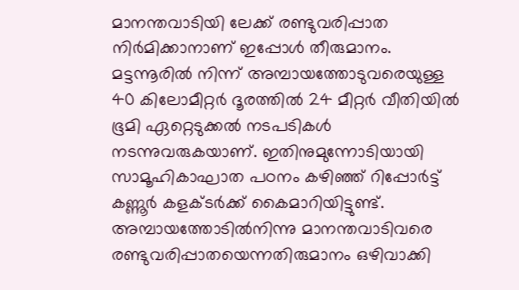മാനന്തവാടിയി ലേക്ക് രണ്ടുവരിപ്പാത നിർമിക്കാനാണ് ഇപ്പോൾ തീരുമാനം. മട്ടന്നൂരിൽ നിന്ന് അമ്പായത്തോടുവരെയുള്ള 40 കിലോമീറ്റർ ദൂരത്തിൽ 24 മീറ്റർ വീതിയിൽ ഭൂമി ഏറ്റെടുക്കൽ നടപടികൾ നടന്നുവരുകയാണ്. ഇതിനുമുന്നോടിയായി സാമൂഹികാഘാത പഠനം കഴിഞ്ഞ് റിപ്പോർട്ട് കണ്ണൂർ കളക്ടർക്ക് കൈമാറിയിട്ടുണ്ട്. അമ്പായത്തോടിൽനിന്നു മാനന്തവാടിവരെ രണ്ടുവരിപ്പാതയെന്നതിരുമാനം ഒഴിവാക്കി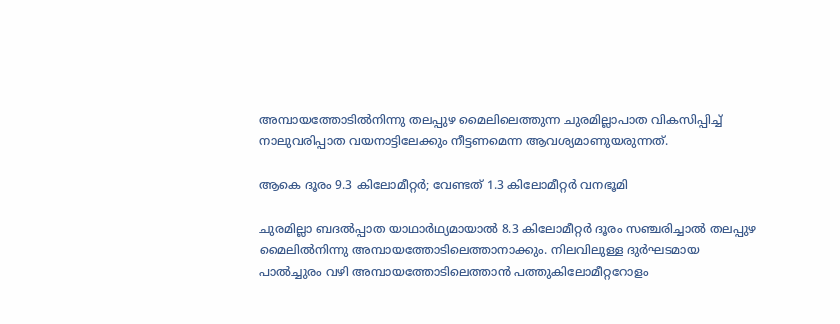അമ്പായത്തോടിൽനിന്നു തലപ്പുഴ മൈലിലെത്തുന്ന ചുരമില്ലാപാത വികസിപ്പിച്ച് നാലുവരിപ്പാത വയനാട്ടിലേക്കും നീട്ടണമെന്ന ആവശ്യമാണുയരുന്നത്.

ആകെ ദൂരം 9.3 കിലോമീറ്റർ; വേണ്ടത് 1.3 കിലോമീറ്റർ വനഭൂമി

ചുരമില്ലാ ബദൽപ്പാത യാഥാർഥ്യമായാൽ 8.3 കിലോമീറ്റർ ദൂരം സഞ്ചരിച്ചാൽ തലപ്പുഴ മൈലിൽനിന്നു അമ്പായത്തോടിലെത്താനാക്കും. നിലവിലുള്ള ദുർഘടമായ പാൽച്ചുരം വഴി അമ്പായത്തോടിലെത്താൻ പത്തുകിലോമീറ്ററോളം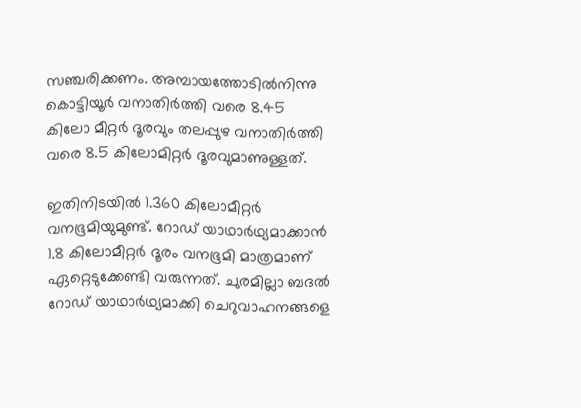സഞ്ചരിക്കണം. അമ്പായത്തോടിൽനിന്നു കൊട്ടിയൂർ വനാതിർത്തി വരെ 8.45 കിലോ മീറ്റർ ദൂരവും തലപ്പുഴ വനാതിർത്തി വരെ 8.5 കിലോമിറ്റർ ദൂരവുമാണുള്ളത്.

ഇതിനിടയിൽ 1.360 കിലോമീറ്റർ വനഭൂമിയുമുണ്ട്. റോഡ് യാഥാർഥ്യമാക്കാൻ 1.8 കിലോമീറ്റർ ദൂരം വനഭൂമി മാത്രമാണ് ഏറ്റെടുക്കേണ്ടി വരുന്നത്. ചുരമില്ലാ ബദൽ റോഡ് യാഥാർഥ്യമാക്കി ചെറുവാഹനങ്ങളെ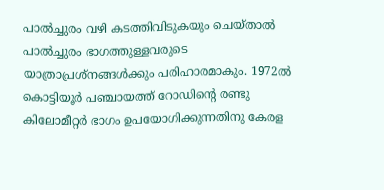പാൽച്ചുരം വഴി കടത്തിവിടുകയും ചെയ്താൽ പാൽച്ചുരം ഭാഗത്തുള്ളവരുടെ യാത്രാപ്രശ്നങ്ങൾക്കും പരിഹാരമാകും. 1972ൽ കൊട്ടിയൂർ പഞ്ചായത്ത് റോഡിന്‍റെ രണ്ടു കിലോമീറ്റർ ഭാഗം ഉപയോഗിക്കുന്നതിനു കേരള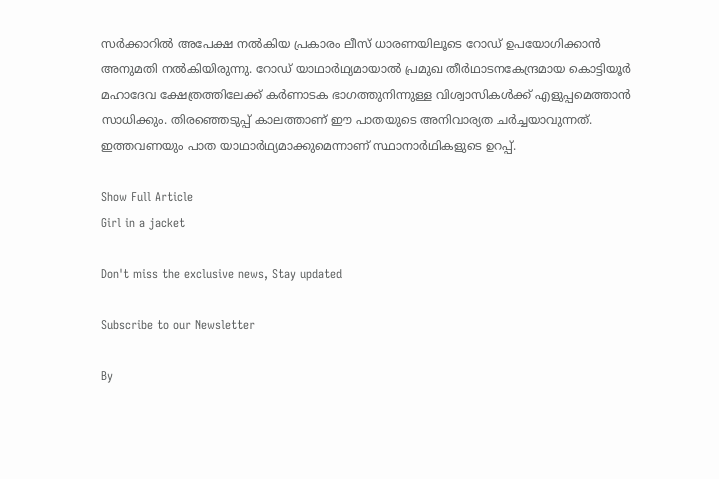സർക്കാറിൽ അപേക്ഷ നൽകിയ പ്രകാരം ലീസ് ധാരണയിലൂടെ റോഡ് ഉപയോഗിക്കാൻ അനുമതി നൽകിയിരുന്നു. റോഡ് യാഥാർഥ്യമായാൽ പ്രമുഖ തീർഥാടനകേന്ദ്രമായ കൊട്ടിയൂർ മഹാദേവ ക്ഷേത്രത്തിലേക്ക് കർണാടക ഭാഗത്തുനിന്നുള്ള വിശ്വാസികൾക്ക് എളുപ്പമെത്താൻ സാധിക്കും. തിരഞ്ഞെടുപ്പ് കാലത്താണ് ഈ പാതയുടെ അനിവാര്യത ചർച്ചയാവുന്നത്. ഇത്തവണയും പാത യാഥാർഥ്യമാക്കുമെന്നാണ് സ്ഥാനാർഥികളുടെ ഉറപ്പ്.

Show Full Article
Girl in a jacket

Don't miss the exclusive news, Stay updated

Subscribe to our Newsletter

By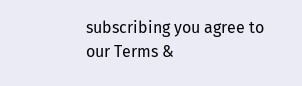subscribing you agree to our Terms &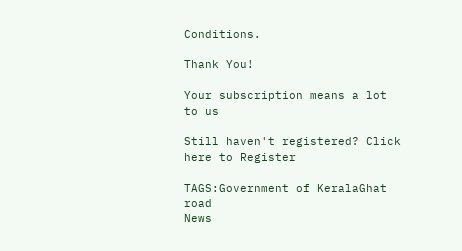Conditions.

Thank You!

Your subscription means a lot to us

Still haven't registered? Click here to Register

TAGS:Government of KeralaGhat road
News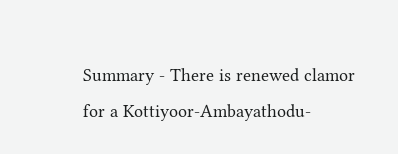Summary - There is renewed clamor for a Kottiyoor-Ambayathodu-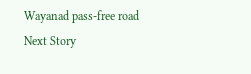Wayanad pass-free road
Next Story